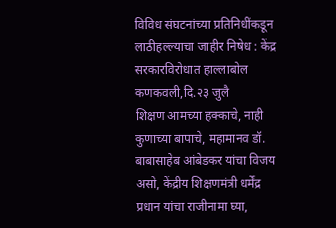विविध संघटनांच्या प्रतिनिधींकडून लाठीहल्ल्याचा जाहीर निषेध : केंद्र सरकारविरोधात हाल्लाबोल
कणकवली,दि.२३ जुलै
शिक्षण आमच्या हक्काचे, नाही कुणाच्या बापाचे, महामानव डॉ. बाबासाहेब आंबेडकर यांचा विजय असो, केंद्रीय शिक्षणमंत्री धर्मेंद्र प्रधान यांचा राजीनामा घ्या,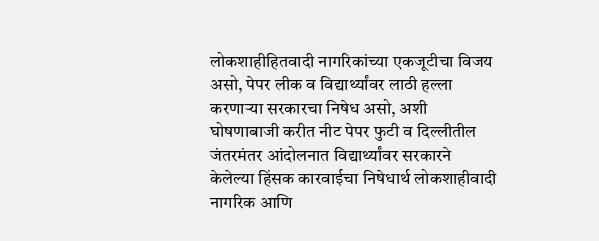लोकशाहीहितवादी नागरिकांच्या एकजूटीचा विजय असो, पेपर लीक व विद्यार्थ्यांवर लाठी हल्ला करणाऱ्या सरकारचा निषेध असो, अशी घोषणाबाजी करीत नीट पेपर फुटी व दिल्लीतील जंतरमंतर आंदोलनात विद्यार्थ्यांवर सरकारने केलेल्या हिंसक कारवाईचा निषेधार्थ लोकशाहीवादी नागरिक आणि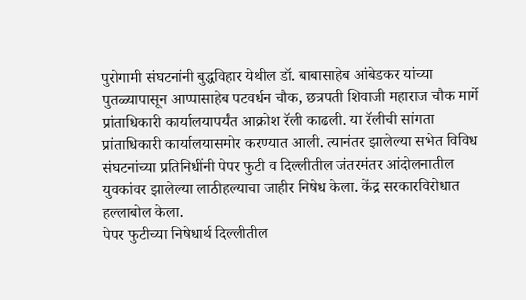पुरोगामी संघटनांनी बुद्धविहार येथील डॉ. बाबासाहेब आंबेडकर यांच्या पुतळ्यापासून आप्पासाहेब पटवर्धन चौक, छत्रपती शिवाजी महाराज चौक मार्गे प्रांताधिकारी कार्यालयापर्यंत आक्रोश रॅली काढली. या रॅलीची सांगता प्रांताधिकारी कार्यालयासमोर करण्यात आली. त्यानंतर झालेल्या सभेत विविध संघटनांच्या प्रतिनिधींनी पेपर फुटी व दिल्लीतील जंतरमंतर आंदोलनातील युवकांवर झालेल्या लाठीहल्याचा जाहीर निषेध केला. केंद्र सरकारविरोधात हल्लाबोल केला.
पेपर फुटीच्या निषेधार्थ दिल्लीतील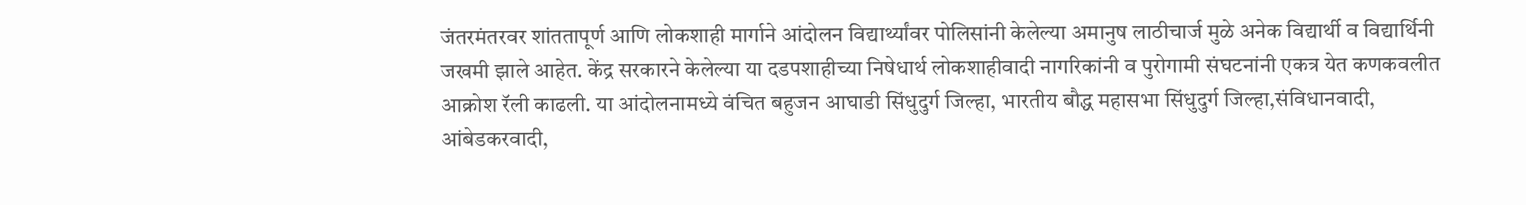जंतरमंतरवर शांततापूर्ण आणि लोकशाही मार्गाने आंदोलन विद्यार्थ्यांवर पोलिसांनी केलेल्या अमानुष लाठीचार्ज मुळे अनेक विद्यार्थी व विद्यार्थिनी जखमी झाले आहेत. केंद्र सरकारने केलेल्या या दडपशाहीच्या निषेधार्थ लोकशाहीवादी नागरिकांनी व पुरोगामी संघटनांनी एकत्र येत कणकवलीत आक्रोश रॅली काढली. या आंदोलनामध्ये वंचित बहुजन आघाडी सिंधुदुर्ग जिल्हा, भारतीय बौद्ध महासभा सिंधुदुर्ग जिल्हा,संविधानवादी, आंबेडकरवादी,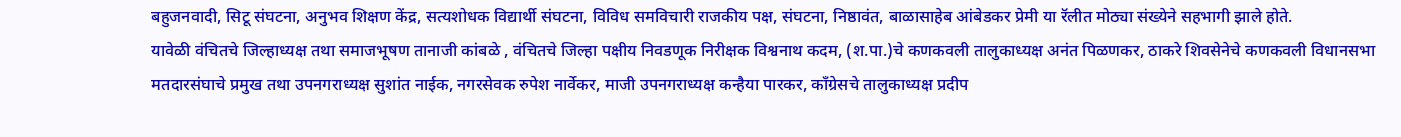बहुजनवादी, सिटू संघटना, अनुभव शिक्षण केंद्र, सत्यशोधक विद्यार्थी संघटना, विविध समविचारी राजकीय पक्ष, संघटना, निष्ठावंत, बाळासाहेब आंबेडकर प्रेमी या रॅलीत मोठ्या संख्येने सहभागी झाले होते.
यावेळी वंचितचे जिल्हाध्यक्ष तथा समाजभूषण तानाजी कांबळे , वंचितचे जिल्हा पक्षीय निवडणूक निरीक्षक विश्वनाथ कदम, (श.पा.)चे कणकवली तालुकाध्यक्ष अनंत पिळणकर, ठाकरे शिवसेनेचे कणकवली विधानसभा मतदारसंघाचे प्रमुख तथा उपनगराध्यक्ष सुशांत नाईक, नगरसेवक रुपेश नार्वेकर, माजी उपनगराध्यक्ष कन्हैया पारकर, कॉंग्रेसचे तालुकाध्यक्ष प्रदीप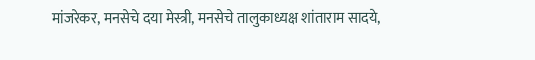मांजरेकर, मनसेचे दया मेस्त्री, मनसेचे तालुकाध्यक्ष शांताराम सादये,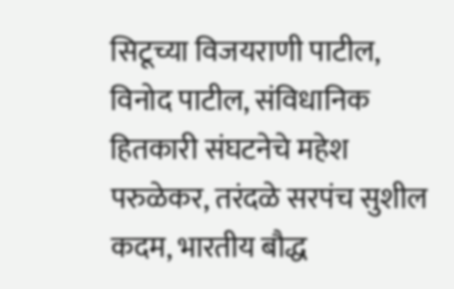सिटूच्या विजयराणी पाटील, विनोद पाटील, संविधानिक हितकारी संघटनेचे महेश परुळेकर, तरंदळे सरपंच सुशील कदम, भारतीय बौद्ध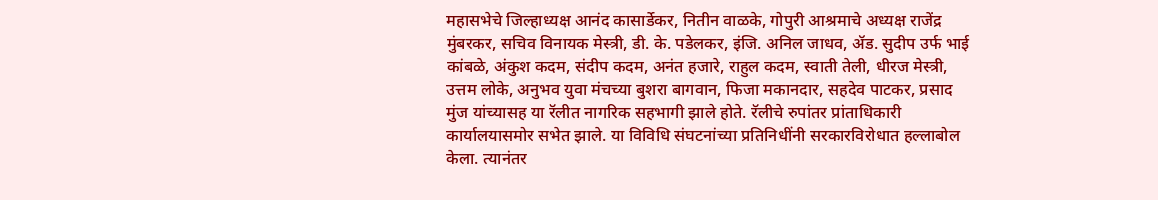महासभेचे जिल्हाध्यक्ष आनंद कासार्डेकर, नितीन वाळके, गोपुरी आश्रमाचे अध्यक्ष राजेंद्र मुंबरकर, सचिव विनायक मेस्त्री, डी. के. पडेलकर, इंजि. अनिल जाधव, ॲड. सुदीप उर्फ भाई कांबळे, अंकुश कदम, संदीप कदम, अनंत हजारे, राहुल कदम, स्वाती तेली, धीरज मेस्त्री, उत्तम लोके, अनुभव युवा मंचच्या बुशरा बागवान, फिजा मकानदार, सहदेव पाटकर, प्रसाद मुंज यांच्यासह या रॅलीत नागरिक सहभागी झाले होते. रॅलीचे रुपांतर प्रांताधिकारी कार्यालयासमोर सभेत झाले. या विविधि संघटनांच्या प्रतिनिधींनी सरकारविरोधात हल्लाबोल केला. त्यानंतर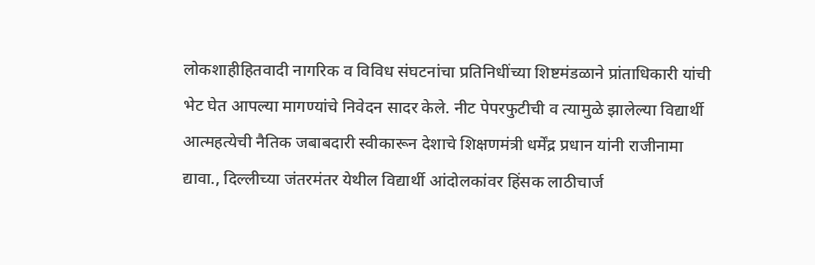लोकशाहीहितवादी नागरिक व विविध संघटनांचा प्रतिनिधींच्या शिष्टमंडळाने प्रांताधिकारी यांची भेट घेत आपल्या मागण्यांचे निवेदन सादर केले. नीट पेपरफुटीची व त्यामुळे झालेल्या विद्यार्थी आत्महत्येची नैतिक जबाबदारी स्वीकारून देशाचे शिक्षणमंत्री धर्मेंद्र प्रधान यांनी राजीनामा द्यावा., दिल्लीच्या जंतरमंतर येथील विद्यार्थी आंदोलकांवर हिंसक लाठीचार्ज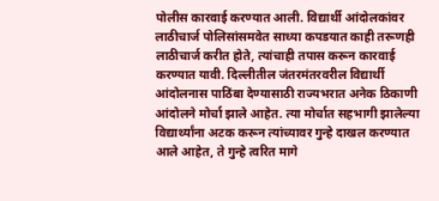पोलीस कारवाई करण्यात आली. विद्यार्थी आंदोलकांवर लाठीचार्ज पोलिसांसमवेत साध्या कपडयात काही तरूणही लाठीचार्ज करीत होते, त्यांचाही तपास करून कारवाई करण्यात यावी. दिल्लीतील जंतरमंतरवरील विद्यार्थी आंदोलनास पाठिंबा देण्यासाठी राज्यभरात अनेक ठिकाणी आंदोलने मोर्चा झाले आहेत. त्या मोर्चात सहभागी झालेल्या विद्यार्थ्यांना अटक करून त्यांच्यावर गुन्हे दाखल करण्यात आले आहेत, ते गुन्हे त्वरित मागे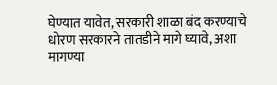घेण्यात यावेत, सरकारी शाळा बंद करण्याचे धोरण सरकारने तातडीने मागे घ्यावे, अशा मागण्या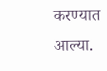करण्यात आल्या.